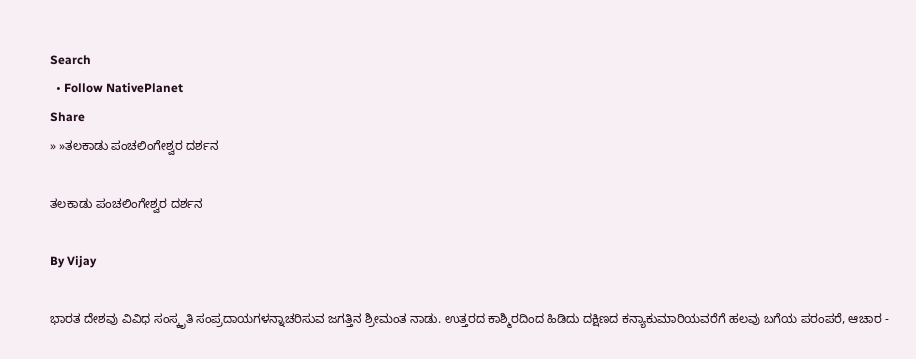Search
  • Follow NativePlanet
Share
» »ತಲಕಾಡು ಪಂಚಲಿಂಗೇಶ್ವರ ದರ್ಶನ

ತಲಕಾಡು ಪಂಚಲಿಂಗೇಶ್ವರ ದರ್ಶನ

By Vijay

ಭಾರತ ದೇಶವು ವಿವಿಧ ಸಂಸ್ಕೃತಿ ಸಂಪ್ರದಾಯಗಳನ್ನಾಚರಿಸುವ ಜಗತ್ತಿನ ಶ್ರೀಮಂತ ನಾಡು. ಉತ್ತರದ ಕಾಶ್ಮಿರದಿಂದ ಹಿಡಿದು ದಕ್ಷಿಣದ ಕನ್ಯಾಕುಮಾರಿಯವರೆಗೆ ಹಲವು ಬಗೆಯ ಪರಂಪರೆ, ಆಚಾರ -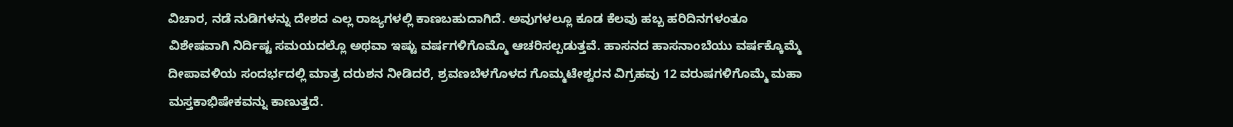ವಿಚಾರ, ನಡೆ ನುಡಿಗಳನ್ನು ದೇಶದ ಎಲ್ಲ ರಾಜ್ಯಗಳಲ್ಲಿ ಕಾಣಬಹುದಾಗಿದೆ. ಅವುಗಳಲ್ಲೂ ಕೂಡ ಕೆಲವು ಹಬ್ಬ ಹರಿದಿನಗಳಂತೂ ವಿಶೇಷವಾಗಿ ನಿರ್ದಿಷ್ಟ ಸಮಯದಲ್ಲೊ ಅಥವಾ ಇಷ್ಟು ವರ್ಷಗಳಿಗೊಮ್ಮೊ ಆಚರಿಸಲ್ಪಡುತ್ತವೆ. ಹಾಸನದ ಹಾಸನಾಂಬೆಯು ವರ್ಷಕ್ಕೊಮ್ಮೆ ದೀಪಾವಳಿಯ ಸಂದರ್ಭದಲ್ಲಿ ಮಾತ್ರ ದರುಶನ ನೀಡಿದರೆ, ಶ್ರವಣಬೆಳಗೊಳದ ಗೊಮ್ಮಟೇಶ್ವರನ ವಿಗ್ರಹವು 12 ವರುಷಗಳಿಗೊಮ್ಮೆ ಮಹಾ ಮಸ್ತಕಾಭಿಷೇಕವನ್ನು ಕಾಣುತ್ತದೆ.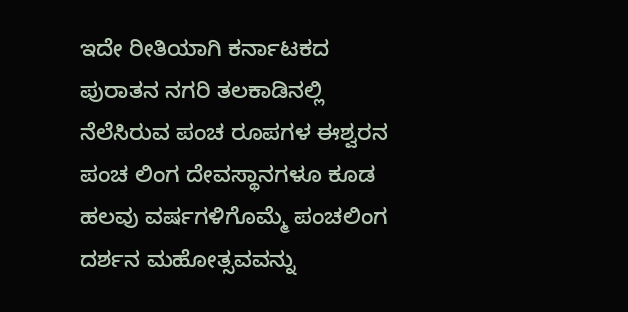ಇದೇ ರೀತಿಯಾಗಿ ಕರ್ನಾಟಕದ ಪುರಾತನ ನಗರಿ ತಲಕಾಡಿನಲ್ಲಿ ನೆಲೆಸಿರುವ ಪಂಚ ರೂಪಗಳ ಈಶ್ವರನ ಪಂಚ ಲಿಂಗ ದೇವಸ್ಥಾನಗಳೂ ಕೂಡ ಹಲವು ವರ್ಷಗಳಿಗೊಮ್ಮೆ ಪಂಚಲಿಂಗ ದರ್ಶನ ಮಹೋತ್ಸವವನ್ನು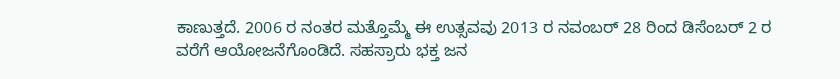ಕಾಣುತ್ತದೆ. 2006 ರ ನಂತರ ಮತ್ತೊಮ್ಮೆ ಈ ಉತ್ಸವವು 2013 ರ ನವಂಬರ್ 28 ರಿಂದ ಡಿಸೆಂಬರ್ 2 ರ ವರೆಗೆ ಆಯೋಜನೆಗೊಂಡಿದೆ. ಸಹಸ್ರಾರು ಭಕ್ತ ಜನ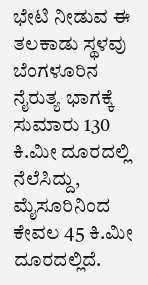ಭೇಟಿ ನೀಡುವ ಈ ತಲಕಾಡು ಸ್ಥಳವು ಬೆಂಗಳೂರಿನ ನೈರುತ್ಯ ಭಾಗಕ್ಕೆ ಸುಮಾರು 130 ಕಿ.ಮೀ ದೂರದಲ್ಲಿ ನೆಲೆಸಿದ್ದು, ಮೈಸೂರಿನಿಂದ ಕೇವಲ 45 ಕಿ.ಮೀ ದೂರದಲ್ಲಿದೆ.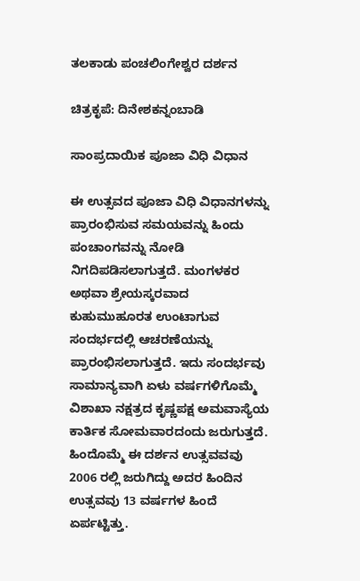ತಲಕಾಡು ಪಂಚಲಿಂಗೇಶ್ವರ ದರ್ಶನ

ಚಿತ್ರಕೃಪೆ: ದಿನೇಶಕನ್ನಂಬಾಡಿ

ಸಾಂಪ್ರದಾಯಿಕ ಪೂಜಾ ವಿಧಿ ವಿಧಾನ

ಈ ಉತ್ಸವದ ಪೂಜಾ ವಿಧಿ ವಿಧಾನಗಳನ್ನು ಪ್ರಾರಂಭಿಸುವ ಸಮಯವನ್ನು ಹಿಂದು ಪಂಚಾಂಗವನ್ನು ನೋಡಿ ನಿಗದಿಪಡಿಸಲಾಗುತ್ತದೆ. ಮಂಗಳಕರ ಅಥವಾ ಶ್ರೇಯಸ್ಕರವಾದ ಕುಹುಮುಹೂರತ ಉಂಟಾಗುವ ಸಂದರ್ಭದಲ್ಲಿ ಆಚರಣೆಯನ್ನು ಪ್ರಾರಂಭಿಸಲಾಗುತ್ತದೆ. ಇದು ಸಂದರ್ಭವು ಸಾಮಾನ್ಯವಾಗಿ ಏಳು ವರ್ಷಗಳಿಗೊಮ್ಮೆ ವಿಶಾಖಾ ನಕ್ಷತ್ರದ ಕೃಷ್ಣಪಕ್ಷ ಅಮವಾಸ್ಯೆಯ ಕಾರ್ತಿಕ ಸೋಮವಾರದಂದು ಜರುಗುತ್ತದೆ. ಹಿಂದೊಮ್ಮೆ ಈ ದರ್ಶನ ಉತ್ಸವವವು 2006 ರಲ್ಲಿ ಜರುಗಿದ್ದು ಅದರ ಹಿಂದಿನ ಉತ್ಸವವು 13 ವರ್ಷಗಳ ಹಿಂದೆ ಏರ್ಪಟ್ಟಿತ್ತು.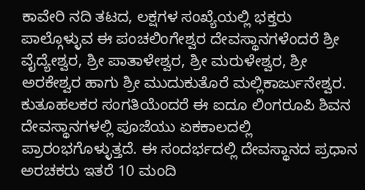ಕಾವೇರಿ ನದಿ ತಟದ, ಲಕ್ಷಗಳ ಸಂಖ್ಯೆಯಲ್ಲಿ ಭಕ್ತರು ಪಾಲ್ಗೊಳ್ಳುವ ಈ ಪಂಚಲಿಂಗೇಶ್ವರ ದೇವಸ್ಥಾನಗಳೆಂದರೆ ಶ್ರೀ ವೈದ್ಯೇಶ್ವರ, ಶ್ರೀ ಪಾತಾಳೇಶ್ವರ, ಶ್ರೀ ಮರುಳೇಶ್ವರ, ಶ್ರೀ ಅರಕೇಶ್ವರ ಹಾಗು ಶ್ರೀ ಮುದುಕುತೊರೆ ಮಲ್ಲಿಕಾರ್ಜುನೇಶ್ವರ. ಕುತೂಹಲಕರ ಸಂಗತಿಯೆಂದರೆ ಈ ಐದೂ ಲಿಂಗರೂಪಿ ಶಿವನ ದೇವಸ್ಥಾನಗಳಲ್ಲಿ ಪೂಜೆಯು ಏಕಕಾಲದಲ್ಲಿ ಪ್ರಾರಂಭಗೊಳ್ಳುತ್ತದೆ. ಈ ಸಂದರ್ಭದಲ್ಲಿ ದೇವಸ್ಥಾನದ ಪ್ರಧಾನ ಅರಚಕರು ಇತರೆ 10 ಮಂದಿ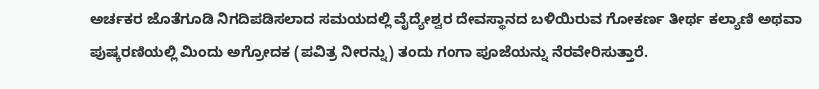ಅರ್ಚಕರ ಜೊತೆಗೂಡಿ ನಿಗದಿಪಡಿಸಲಾದ ಸಮಯದಲ್ಲಿ ವೈದ್ಯೇಶ್ವರ ದೇವಸ್ಥಾನದ ಬಳಿಯಿರುವ ಗೋಕರ್ಣ ತೀರ್ಥ ಕಲ್ಯಾಣಿ ಅಥವಾ ಪುಷ್ಕರಣಿಯಲ್ಲಿ ಮಿಂದು ಅಗ್ರೋದಕ (ಪವಿತ್ರ ನೀರನ್ನು) ತಂದು ಗಂಗಾ ಪೂಜೆಯನ್ನು ನೆರವೇರಿಸುತ್ತಾರೆ.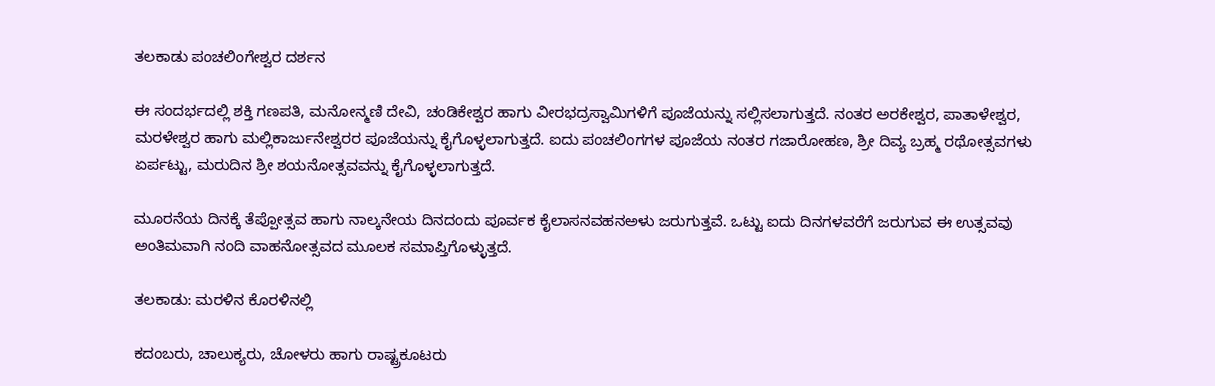ತಲಕಾಡು ಪಂಚಲಿಂಗೇಶ್ವರ ದರ್ಶನ

ಈ ಸಂದರ್ಭದಲ್ಲಿ ಶಕ್ತಿ ಗಣಪತಿ, ಮನೋನ್ಮಣಿ ದೇವಿ, ಚಂಡಿಕೇಶ್ವರ ಹಾಗು ವೀರಭದ್ರಸ್ವಾಮಿಗಳಿಗೆ ಪೂಜೆಯನ್ನು ಸಲ್ಲಿಸಲಾಗುತ್ತದೆ. ನಂತರ ಅರಕೇಶ್ವರ, ಪಾತಾಳೇಶ್ವರ, ಮರಳೇಶ್ವರ ಹಾಗು ಮಲ್ಲಿಕಾರ್ಜುನೇಶ್ವರರ ಪೂಜೆಯನ್ನು ಕೈಗೊಳ್ಳಲಾಗುತ್ತದೆ. ಐದು ಪಂಚಲಿಂಗಗಳ ಪೂಜೆಯ ನಂತರ ಗಜಾರೋಹಣ, ಶ್ರೀ ದಿವ್ಯ ಬ್ರಹ್ಮ ರಥೋತ್ಸವಗಳು ಏರ್ಪಟ್ಟು, ಮರುದಿನ ಶ್ರೀ ಶಯನೋತ್ಸವವನ್ನು ಕೈಗೊಳ್ಳಲಾಗುತ್ತದೆ.

ಮೂರನೆಯ ದಿನಕ್ಕೆ ತೆಪ್ಪೋತ್ಸವ ಹಾಗು ನಾಲ್ಕನೇಯ ದಿನದಂದು ಪೂರ್ವಕ ಕೈಲಾಸನವಹನಅಳು ಜರುಗುತ್ತವೆ. ಒಟ್ಟು ಐದು ದಿನಗಳವರೆಗೆ ಜರುಗುವ ಈ ಉತ್ಸವವು ಅಂತಿಮವಾಗಿ ನಂದಿ ವಾಹನೋತ್ಸವದ ಮೂಲಕ ಸಮಾಪ್ತಿಗೊಳ್ಳುತ್ತದೆ.

ತಲಕಾಡು: ಮರಳಿನ ಕೊರಳಿನಲ್ಲಿ

ಕದಂಬರು, ಚಾಲುಕ್ಯರು, ಚೋಳರು ಹಾಗು ರಾಷ್ಟ್ರಕೂಟರು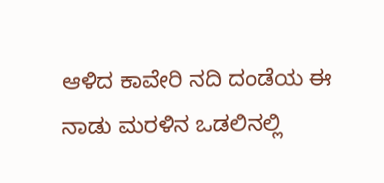ಆಳಿದ ಕಾವೇರಿ ನದಿ ದಂಡೆಯ ಈ ನಾಡು ಮರಳಿನ ಒಡಲಿನಲ್ಲಿ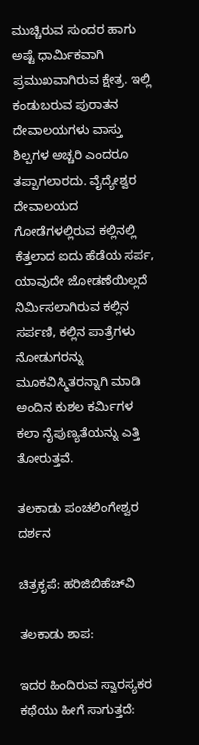ಮುಚ್ಚಿರುವ ಸುಂದರ ಹಾಗು ಅಷ್ಟೆ ಧಾರ್ಮಿಕವಾಗಿ ಪ್ರಮುಖವಾಗಿರುವ ಕ್ಷೇತ್ರ. ಇಲ್ಲಿ ಕಂಡುಬರುವ ಪುರಾತನ ದೇವಾಲಯಗಳು ವಾಸ್ತು ಶಿಲ್ಪಗಳ ಅಚ್ಚರಿ ಎಂದರೂ ತಪ್ಪಾಗಲಾರದು. ವೈದ್ಯೇಶ್ವರ ದೇವಾಲಯದ ಗೋಡೆಗಳಲ್ಲಿರುವ ಕಲ್ಲಿನಲ್ಲಿ ಕೆತ್ತಲಾದ ಐದು ಹೆಡೆಯ ಸರ್ಪ, ಯಾವುದೇ ಜೋಡಣೆಯಿಲ್ಲದೆ ನಿರ್ಮಿಸಲಾಗಿರುವ ಕಲ್ಲಿನ ಸರ್ಪಣಿ, ಕಲ್ಲಿನ ಪಾತ್ರೆಗಳು ನೋಡುಗರನ್ನು ಮೂಕವಿಸ್ಮಿತರನ್ನಾಗಿ ಮಾಡಿ ಅಂದಿನ ಕುಶಲ ಕರ್ಮಿಗಳ ಕಲಾ ನೈಪುಣ್ಯತೆಯನ್ನು ಎತ್ತಿ ತೋರುತ್ತವೆ.

ತಲಕಾಡು ಪಂಚಲಿಂಗೇಶ್ವರ ದರ್ಶನ

ಚಿತ್ರಕೃಪೆ: ಹರಿಜಿಬಿಹೆಚ್‍ವಿ

ತಲಕಾಡು ಶಾಪ:

ಇದರ ಹಿಂದಿರುವ ಸ್ವಾರಸ್ಯಕರ ಕಥೆಯು ಹೀಗೆ ಸಾಗುತ್ತದೆ: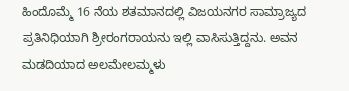ಹಿಂದೊಮ್ಮೆ 16 ನೆಯ ಶತಮಾನದಲ್ಲಿ ವಿಜಯನಗರ ಸಾಮ್ರಾಜ್ಯದ ಪ್ರತಿನಿಧಿಯಾಗಿ ಶ್ರೀರಂಗರಾಯನು ಇಲ್ಲಿ ವಾಸಿಸುತ್ತಿದ್ದನು. ಅವನ ಮಡದಿಯಾದ ಅಲಮೇಲಮ್ಮಳು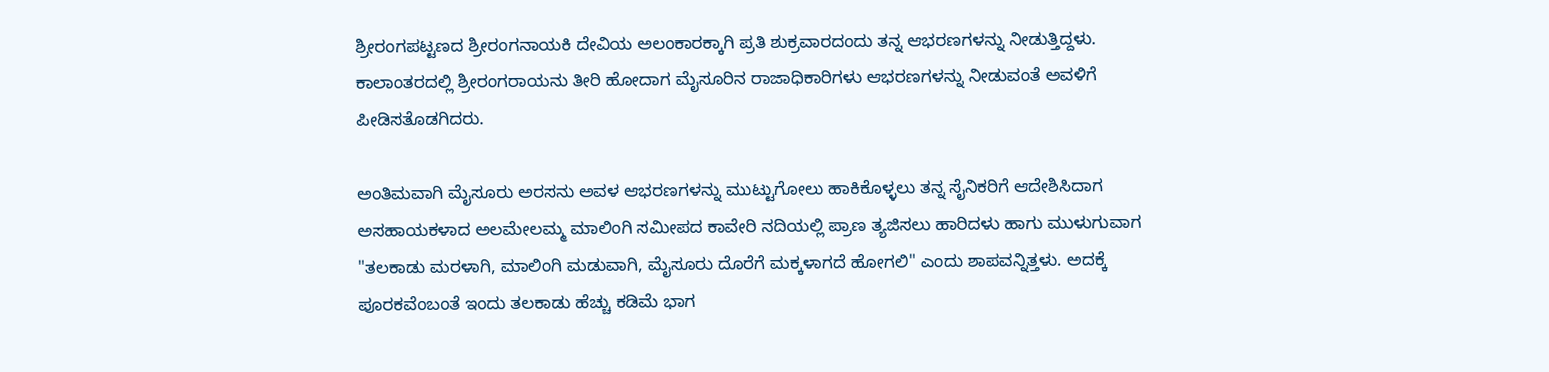ಶ್ರೀರಂಗಪಟ್ಟಣದ ಶ್ರೀರಂಗನಾಯಕಿ ದೇವಿಯ ಅಲಂಕಾರಕ್ಕಾಗಿ ಪ್ರತಿ ಶುಕ್ರವಾರದಂದು ತನ್ನ ಆಭರಣಗಳನ್ನು ನೀಡುತ್ತಿದ್ದಳು. ಕಾಲಾಂತರದಲ್ಲಿ ಶ್ರೀರಂಗರಾಯನು ತೀರಿ ಹೋದಾಗ ಮೈಸೂರಿನ ರಾಜಾಧಿಕಾರಿಗಳು ಆಭರಣಗಳನ್ನು ನೀಡುವಂತೆ ಅವಳಿಗೆ ಪೀಡಿಸತೊಡಗಿದರು.

ಅಂತಿಮವಾಗಿ ಮೈಸೂರು ಅರಸನು ಅವಳ ಆಭರಣಗಳನ್ನು ಮುಟ್ಟುಗೋಲು ಹಾಕಿಕೊಳ್ಳಲು ತನ್ನ ಸೈನಿಕರಿಗೆ ಆದೇಶಿಸಿದಾಗ ಅಸಹಾಯಕಳಾದ ಅಲಮೇಲಮ್ಮ ಮಾಲಿಂಗಿ ಸಮೀಪದ ಕಾವೇರಿ ನದಿಯಲ್ಲಿ ಪ್ರಾಣ ತ್ಯಜಿಸಲು ಹಾರಿದಳು ಹಾಗು ಮುಳುಗುವಾಗ "ತಲಕಾಡು ಮರಳಾಗಿ, ಮಾಲಿಂಗಿ ಮಡುವಾಗಿ, ಮೈಸೂರು ದೊರೆಗೆ ಮಕ್ಕಳಾಗದೆ ಹೋಗಲಿ" ಎಂದು ಶಾಪವನ್ನಿತ್ತಳು. ಅದಕ್ಕೆ ಪೂರಕವೆಂಬಂತೆ ಇಂದು ತಲಕಾಡು ಹೆಚ್ಚು ಕಡಿಮೆ ಭಾಗ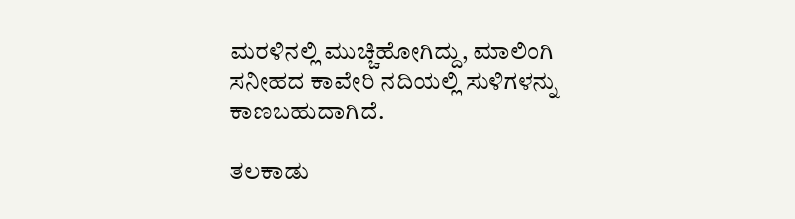ಮರಳಿನಲ್ಲಿ ಮುಚ್ಚಿಹೋಗಿದ್ದು, ಮಾಲಿಂಗಿ ಸನೀಹದ ಕಾವೇರಿ ನದಿಯಲ್ಲಿ ಸುಳಿಗಳನ್ನು ಕಾಣಬಹುದಾಗಿದೆ.

ತಲಕಾಡು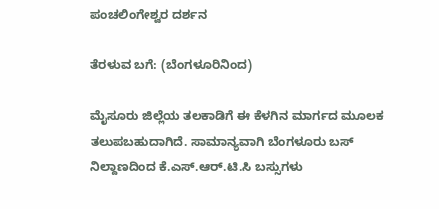ಪಂಚಲಿಂಗೇಶ್ವರ ದರ್ಶನ

ತೆರಳುವ ಬಗೆ: (ಬೆಂಗಳೂರಿನಿಂದ)

ಮೈಸೂರು ಜಿಲ್ಲೆಯ ತಲಕಾಡಿಗೆ ಈ ಕೆಳಗಿನ ಮಾರ್ಗದ ಮೂಲಕ ತಲುಪಬಹುದಾಗಿದೆ. ಸಾಮಾನ್ಯವಾಗಿ ಬೆಂಗಳೂರು ಬಸ್ ನಿಲ್ದಾಣದಿಂದ ಕೆ.ಎಸ್.ಆರ್.ಟಿ.ಸಿ ಬಸ್ಸುಗಳು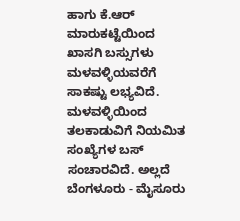ಹಾಗು ಕೆ.ಆರ್ ಮಾರುಕಟ್ಟೆಯಿಂದ ಖಾಸಗಿ ಬಸ್ಸುಗಳು ಮಳವಳ್ಳಿಯವರೆಗೆ ಸಾಕಷ್ಟು ಲಭ್ಯವಿದೆ. ಮಳವಳ್ಳಿಯಿಂದ ತಲಕಾಡುವಿಗೆ ನಿಯಮಿತ ಸಂಖ್ಯೆಗಳ ಬಸ್ ಸಂಚಾರವಿದೆ. ಅಲ್ಲದೆ ಬೆಂಗಳೂರು - ಮೈಸೂರು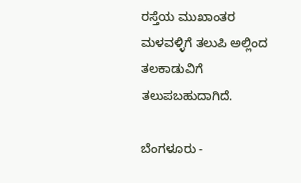ರಸ್ತೆಯ ಮುಖಾಂತರ ಮಳವಳ್ಳಿಗೆ ತಲುಪಿ ಅಲ್ಲಿಂದ ತಲಕಾಡುವಿಗೆ ತಲುಪಬಹುದಾಗಿದೆ.

ಬೆಂಗಳೂರು -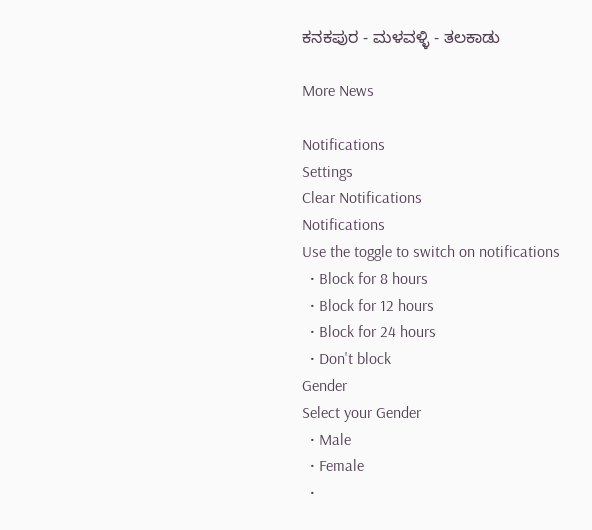ಕನಕಪುರ - ಮಳವಳ್ಳಿ - ತಲಕಾಡು

More News

Notifications
Settings
Clear Notifications
Notifications
Use the toggle to switch on notifications
  • Block for 8 hours
  • Block for 12 hours
  • Block for 24 hours
  • Don't block
Gender
Select your Gender
  • Male
  • Female
  •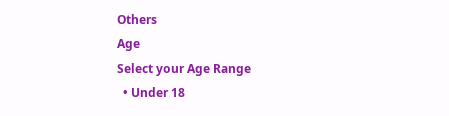Others
Age
Select your Age Range
  • Under 18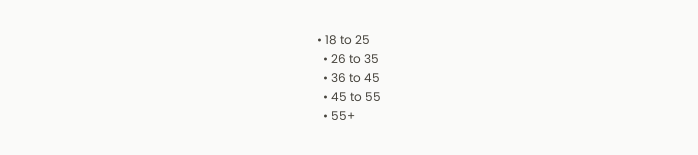• 18 to 25
  • 26 to 35
  • 36 to 45
  • 45 to 55
  • 55+